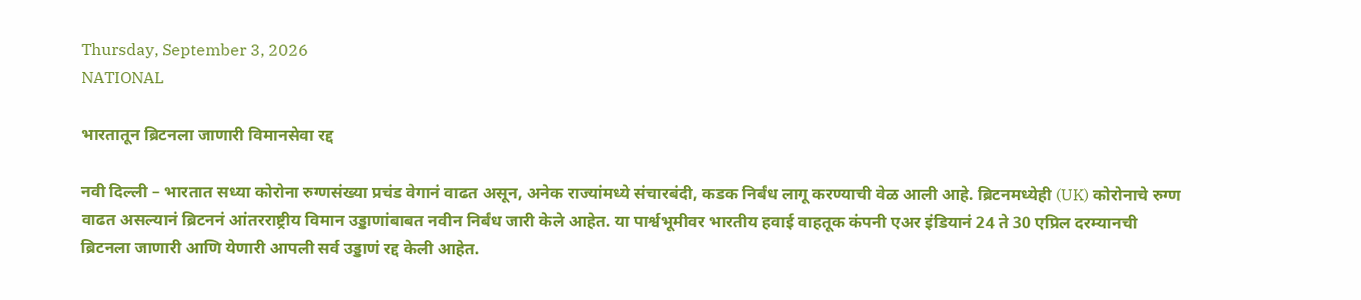Thursday, September 3, 2026
NATIONAL

भारतातून ब्रिटनला जाणारी विमानसेवा रद्द

नवी दिल्ली – भारतात सध्या कोरोना रुग्णसंख्या प्रचंड वेगानं वाढत असून, अनेक राज्यांमध्ये संचारबंदी, कडक निर्बंध लागू करण्याची वेळ आली आहे. ब्रिटनमध्येही (UK) कोरोनाचे रुग्ण वाढत असल्यानं ब्रिटननं आंतरराष्ट्रीय विमान उड्डाणांबाबत नवीन निर्बंध जारी केले आहेत. या पार्श्वभूमीवर भारतीय हवाई वाहतूक कंपनी एअर इंडियानं 24 ते 30 एप्रिल दरम्यानची ब्रिटनला जाणारी आणि येणारी आपली सर्व उड्डाणं रद्द केली आहेत.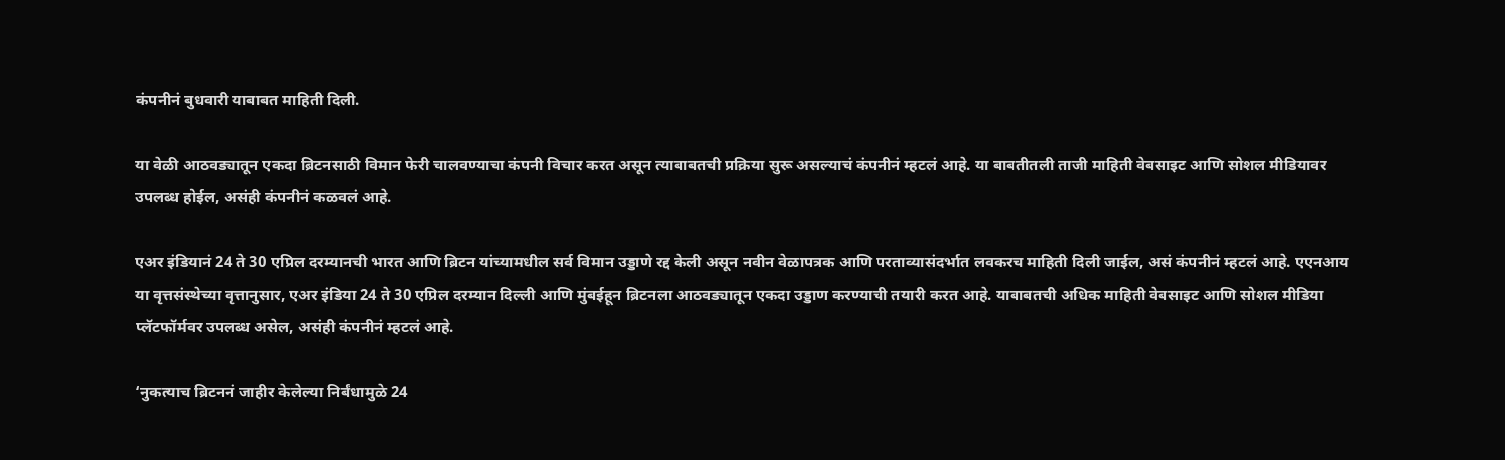कंपनीनं बुधवारी याबाबत माहिती दिली.

या वेळी आठवड्यातून एकदा ब्रिटनसाठी विमान फेरी चालवण्याचा कंपनी विचार करत असून त्याबाबतची प्रक्रिया सुरू असल्याचं कंपनीनं म्हटलं आहे. या बाबतीतली ताजी माहिती वेबसाइट आणि सोशल मीडियावर उपलब्ध होईल, असंही कंपनीनं कळवलं आहे.

एअर इंडियानं 24 ते 30 एप्रिल दरम्यानची भारत आणि ब्रिटन यांच्यामधील सर्व विमान उड्डाणे रद्द केली असून नवीन वेळापत्रक आणि परताव्यासंदर्भात लवकरच माहिती दिली जाईल, असं कंपनीनं म्हटलं आहे. एएनआय या वृत्तसंस्थेच्या वृत्तानुसार, एअर इंडिया 24 ते 30 एप्रिल दरम्यान दिल्ली आणि मुंबईहून ब्रिटनला आठवड्यातून एकदा उड्डाण करण्याची तयारी करत आहे. याबाबतची अधिक माहिती वेबसाइट आणि सोशल मीडिया प्लॅटफॉर्मवर उपलब्ध असेल, असंही कंपनीनं म्हटलं आहे.

‘नुकत्याच ब्रिटननं जाहीर केलेल्या निर्बंधामुळे 24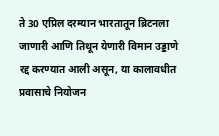ते 30 एप्रिल दरम्यान भारतातून ब्रिटनला जाणारी आणि तिथून येणारी विमान उड्डाणे रद्द करण्यात आली असून, या कालावधीत प्रवासाचे नियोजन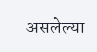असलेल्या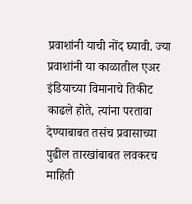प्रवाशांनी याची नोंद घ्यावी. ज्या प्रवाशांनी या काळातील एअर इंडियाच्या विमानाचे तिकीट काढले होते, त्यांना परतावा देण्याबाबत तसंच प्रवासाच्या पुढील तारखांबाबत लवकरच माहिती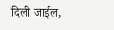दिली जाईल,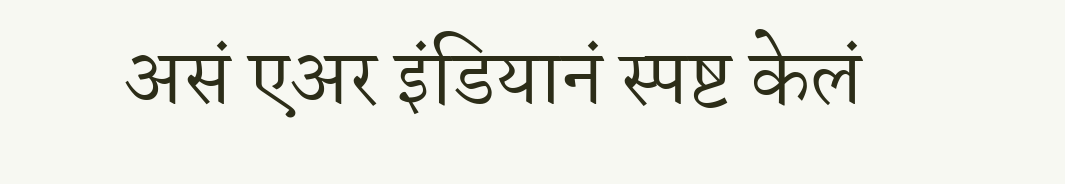असं एअर इंडियानं स्पष्ट केलं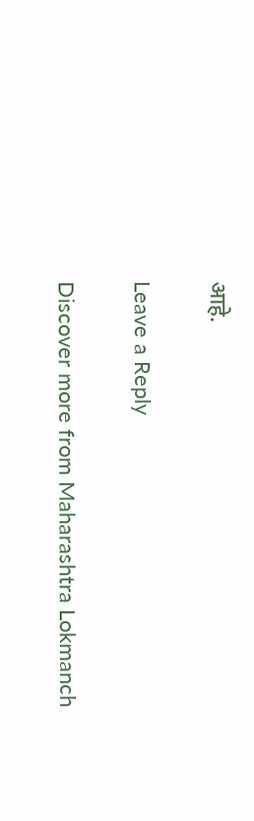आहे.

Leave a Reply

Discover more from Maharashtra Lokmanch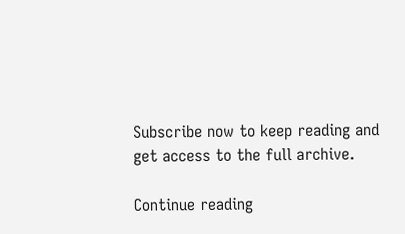Subscribe now to keep reading and get access to the full archive.

Continue reading